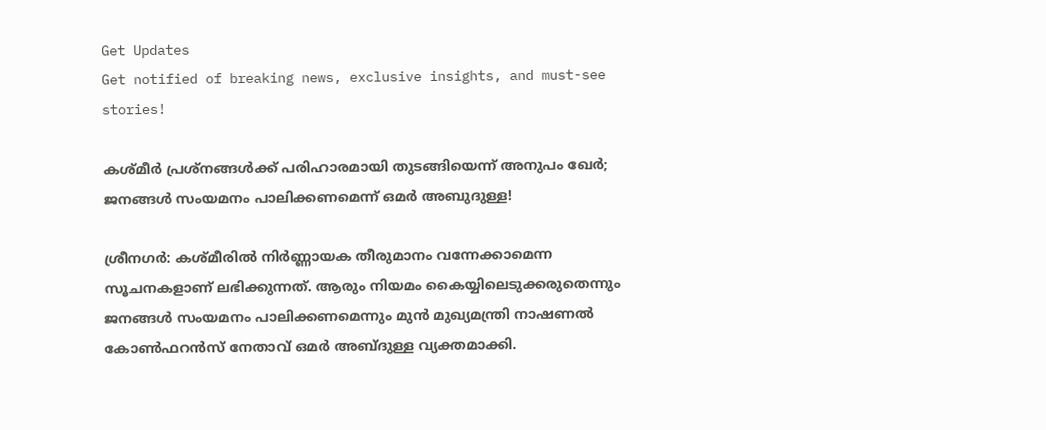Get Updates
Get notified of breaking news, exclusive insights, and must-see stories!

കശ്മീർ പ്രശ്നങ്ങൾക്ക് പരിഹാരമായി തുടങ്ങിയെന്ന് അനുപം ഖേർ; ജനങ്ങൾ സംയമനം പാലിക്കണമെന്ന് ഒമർ അബുദുള്ള!

ശ്രീനഗർ: കശ്മീരിൽ നിർണ്ണായക തീരുമാനം വന്നേക്കാമെന്ന സൂചനകളാണ് ലഭിക്കുന്നത്. ആരും നിയമം കൈയ്യിലെടുക്കരുതെന്നും ജനങ്ങൾ സംയമനം പാലിക്കണമെന്നും മുൻ മുഖ്യമന്ത്രി നാഷണല്‍ കോണ്‍ഫറന്‍സ് നേതാവ് ഒമര്‍ അബ്ദുള്ള വ്യക്തമാക്കി.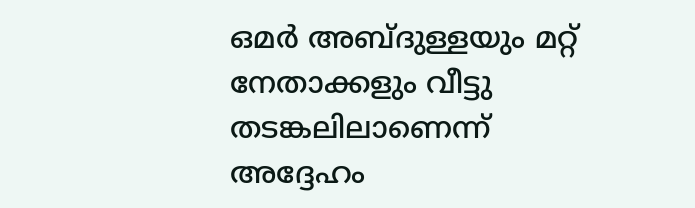ഒമർ അബ്ദുള്ളയും മറ്റ് നേതാക്കളും വീട്ടു തടങ്കലിലാണെന്ന് അദ്ദേഹം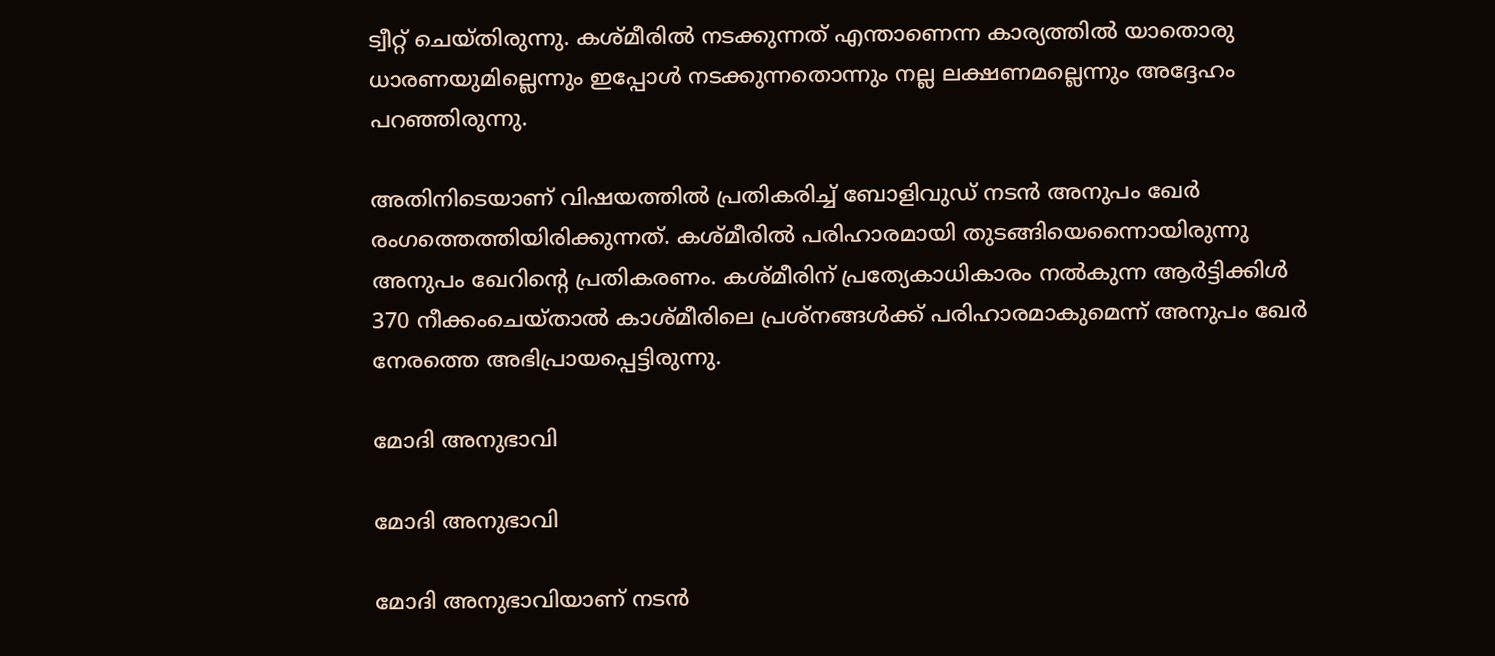ട്വീറ്റ് ചെയ്തിരുന്നു. കശ്മീരിൽ നടക്കുന്നത് എന്താണെന്ന കാര്യത്തിൽ യാതൊരു ധാരണയുമില്ലെന്നും ഇപ്പോൾ നടക്കുന്നതൊന്നും നല്ല ലക്ഷണമല്ലെന്നും അദ്ദേഹം പറഞ്ഞിരുന്നു.

അതിനിടെയാണ് വിഷയത്തിൽ പ്രതികരിച്ച് ബോളിവുഡ് നടൻ അനുപം ഖേർ രംഗത്തെത്തിയിരിക്കുന്നത്. കശ്മീരിൽ പരിഹാരമായി തുടങ്ങിയെന്നൈായിരുന്നു അനുപം ഖേറിന്റെ പ്രതികരണം. കശ്മീരിന് പ്രത്യേകാധികാരം നല്‍കുന്ന ആര്‍ട്ടിക്കിള്‍ 370 നീക്കംചെയ്താല്‍ കാശ്മീരിലെ പ്രശ്‌നങ്ങള്‍ക്ക് പരിഹാരമാകുമെന്ന് അനുപം ഖേര്‍ നേരത്തെ അഭിപ്രായപ്പെട്ടിരുന്നു.

മോദി അനുഭാവി

മോദി അനുഭാവി

മോദി അനുഭാവിയാണ് നടൻ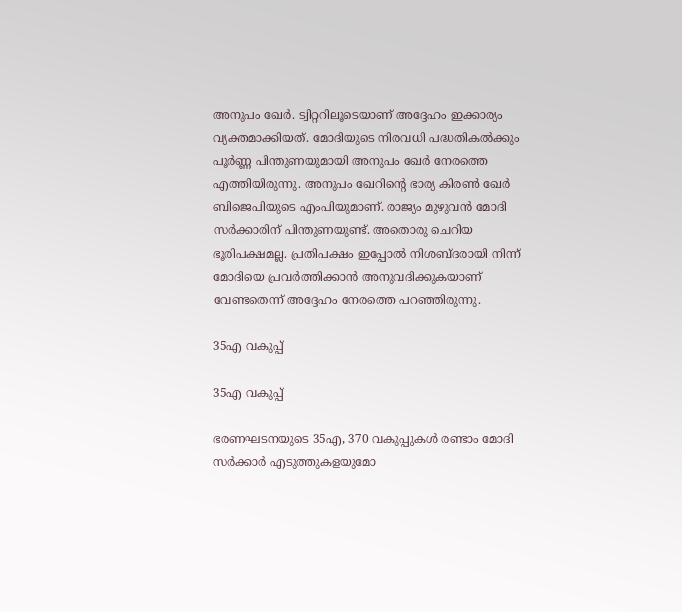അനുപം ഖേർ. ട്വിറ്ററിലൂടെയാണ് അദ്ദേഹം ഇക്കാര്യം വ്യക്തമാക്കിയത്. മോദിയുടെ നിരവധി പദ്ധതികൽക്കും പൂർണ്ണ പിന്തുണയുമായി അനുപം ഖേർ നേരത്തെ എത്തിയിരുന്നു. അനുപം ഖേറിന്റെ ഭാര്യ കിരൺ ഖേർ ബിജെപിയുടെ എംപിയുമാണ്. രാജ്യം മുഴുവൻ മോദി സർക്കാരിന് പിന്തുണയുണ്ട്. അതൊരു ചെറിയ ഭൂരിപക്ഷമല്ല. പ്രതിപക്ഷം ഇപ്പോൽ നിശബ്ദരായി നിന്ന് മോദിയെ പ്രവർത്തിക്കാൻ അനുവദിക്കുകയാണ് വേണ്ടതെന്ന് അദ്ദേഹം നേരത്തെ പറഞ്ഞിരുന്നു.

35എ വകുപ്പ്

35എ വകുപ്പ്

ഭരണഘടനയുടെ 35എ, 370 വകുപ്പുകൾ രണ്ടാം മോദി സർക്കാർ എടുത്തുകളയുമോ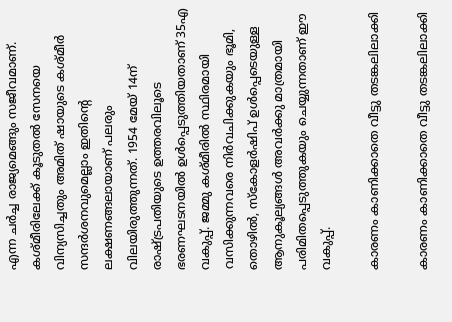എന്ന ചർച്ച രാജ്യമെങ്ങും സജീവമാണ്. കശ്മീരിലേക്ക് കൂടുതൽ സേനയെ വിന്യസിച്ചതും അമിത് ഷായുടെ കശ്മീർ സന്ദർശനവുമെല്ലാം ഇതിന്റെ ലക്ഷണങ്ങലായാണ് പലരും വിലയിരുത്തുന്നത്. 1954 മേയ് 14ന് രാഷ്ട്രപതിയുടെ ഉത്തരവിലൂടെ ഭരണഘടനയിൽ ഉൾപ്പെടുത്തിയതാണ് 35എ വകുപ്പ്. ജമ്മു കശ്മീരിൽ സ്ഥിരമായി വസിക്കുന്നവരെ നിർവചിക്കുകയും ഭൂമി, തൊഴിൽ, സ്കോളർഷിപ് ഉൾപ്പെടെയുള്ള ആനുകൂല്യങ്ങൾ അവർക്കു മാത്രമായി പരിമിതപ്പെടുത്തുകയും ചെയ്യുന്നതാണ് ഈ വകുപ്പ്.

കാരണം കാണിക്കാതെ വീട്ടു തടങ്കലിലാക്കി

കാരണം കാണിക്കാതെ വീട്ടു തടങ്കലിലാക്കി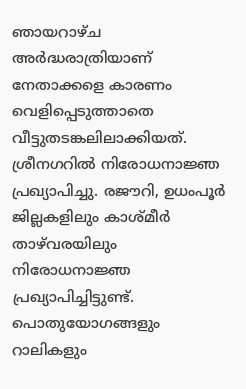ഞായറാഴ്ച അർദ്ധരാത്രിയാണ് നേതാക്കളെ കാരണം വെളിപ്പെടുത്താതെ വീട്ടുതടങ്കലിലാക്കിയത്. ശ്രീനഗറിൽ നിരോധനാജ്ഞ പ്രഖ്യാപിച്ചു. രജൗറി, ഉധംപൂർ ജില്ലകളിലും കാശ്മീര്‍ താഴ്‌വരയിലും നിരോധനാജ്ഞ പ്രഖ്യാപിച്ചിട്ടുണ്ട്. പൊതുയോഗങ്ങളും റാലികളും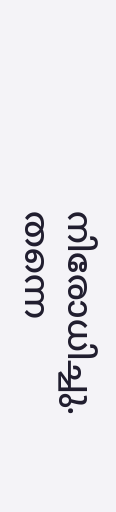നിരോധിച്ചു. തന്നെ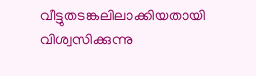വീട്ടുതടങ്കലിലാക്കിയതായി വിശ്വസിക്കുന്നു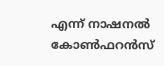എന്ന് നാഷനൽ കോൺഫറൻസ്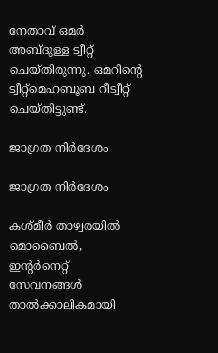നേതാവ് ഒമർ അബ്ദുള്ള ട്വീറ്റ് ചെയ്തിരുന്നു. ഒമറിന്റെ ട്വീറ്റ്മെഹബൂബ റീട്വീറ്റ് ചെയ്തിട്ടുണ്ട്.

ജാഗ്രത നിർദേശം

ജാഗ്രത നിർദേശം

കശ്മീർ താഴ്വരയിൽ മൊബൈൽ, ഇന്റർനെറ്റ് സേവനങ്ങൾ താൽക്കാലികമായി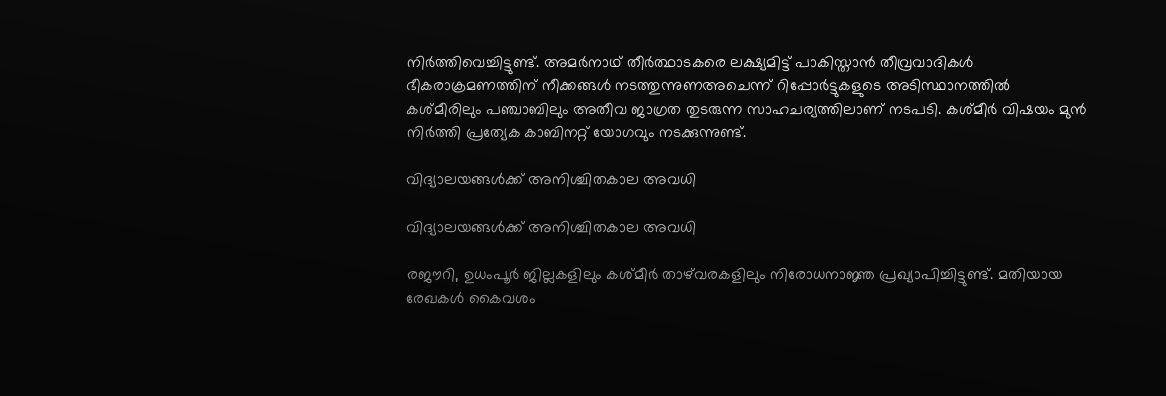നിർത്തിവെച്ചിട്ടുണ്ട്. അമർനാഥ് തീർത്ഥാടകരെ ലക്ഷ്യമിട്ട് പാകിസ്താൻ തീവ്രവാദികൾ ഭീകരാക്രമണത്തിന് നീക്കങ്ങൾ നടത്തുന്നുണഅചെന്ന് റിപ്പോർട്ടുകളുടെ അടിസ്ഥാനത്തിൽ കശ്മീരിലും പഞ്ചാബിലും അതീവ ജാഗ്രത തുടരുന്ന സാഹചര്യത്തിലാണ് നടപടി. കശ്മീർ വിഷയം മുൻ നിർത്തി പ്രത്യേക കാബിനറ്റ് യോഗവും നടക്കുന്നുണ്ട്.

വിദ്യാലയങ്ങൾക്ക് അനിശ്ചിതകാല അവധി

വിദ്യാലയങ്ങൾക്ക് അനിശ്ചിതകാല അവധി

രജൗറി, ഉധംപൂര്‍ ജില്ലകളിലും കശ്മീര്‍ താഴ്‌വരകളിലും നിരോധനാജ്ഞ പ്രഖ്യാപിച്ചിട്ടുണ്ട്. മതിയായ രേഖകള്‍ കൈവശം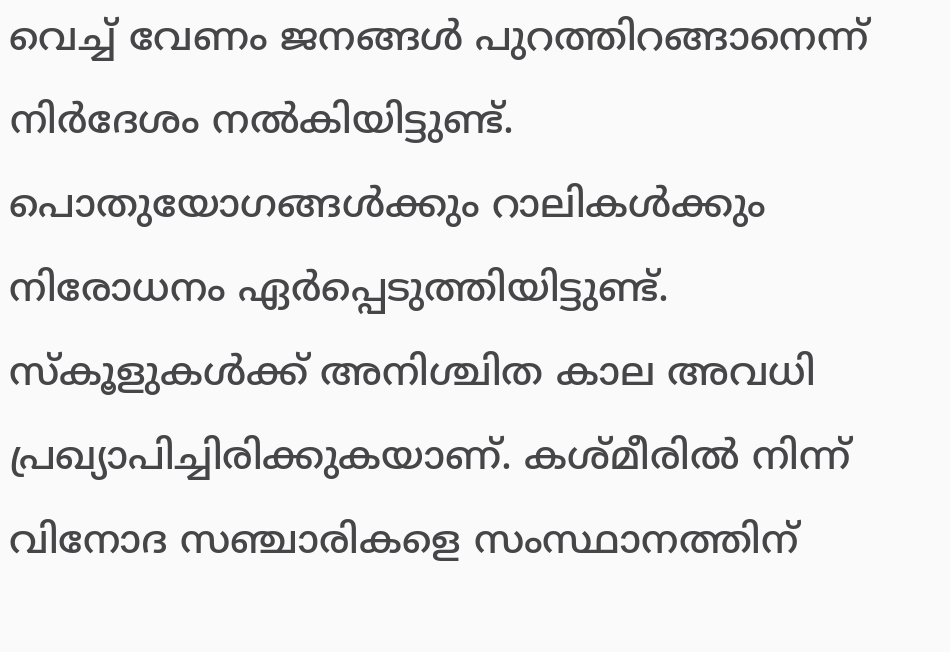വെച്ച് വേണം ജനങ്ങള്‍ പുറത്തിറങ്ങാനെന്ന് നിര്‍ദേശം നല്‍കിയിട്ടുണ്ട്. പൊതുയോഗങ്ങള്‍ക്കും റാലികള്‍ക്കും നിരോധനം ഏര്‍പ്പെടുത്തിയിട്ടുണ്ട്. സ്‌കൂളുകള്‍ക്ക് അനിശ്ചിത കാല അവധി പ്രഖ്യാപിച്ചിരിക്കുകയാണ്. കശ്മീരിൽ നിന്ന് വിനോദ സഞ്ചാരികളെ സംസ്ഥാനത്തിന്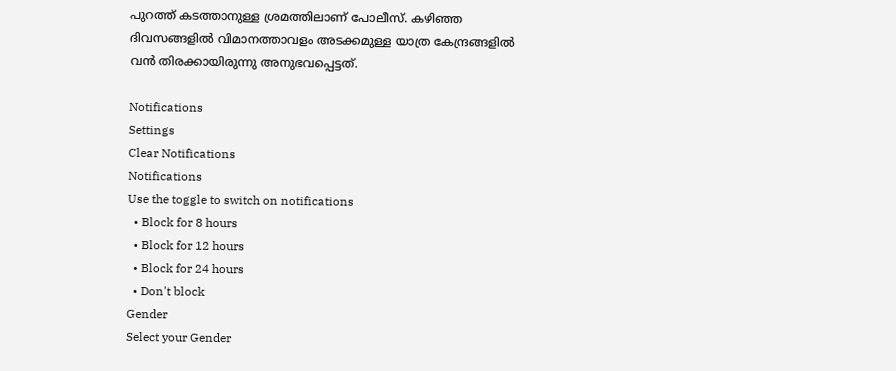പുറത്ത് കടത്താനുള്ള ശ്രമത്തിലാണ് പോലീസ്. കഴിഞ്ഞ ദിവസങ്ങളിൽ വിമാനത്താവളം അടക്കമുള്ള യാത്ര കേന്ദ്രങ്ങളിൽ വൻ തിരക്കായിരുന്നു അനുഭവപ്പെട്ടത്.

Notifications
Settings
Clear Notifications
Notifications
Use the toggle to switch on notifications
  • Block for 8 hours
  • Block for 12 hours
  • Block for 24 hours
  • Don't block
Gender
Select your Gender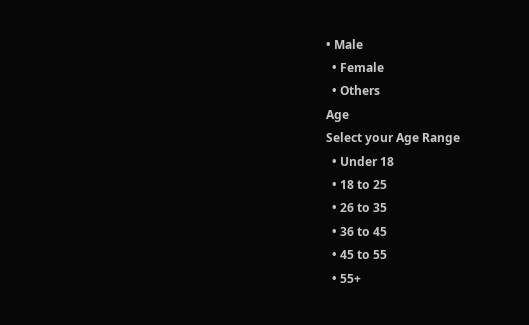• Male
  • Female
  • Others
Age
Select your Age Range
  • Under 18
  • 18 to 25
  • 26 to 35
  • 36 to 45
  • 45 to 55
  • 55+